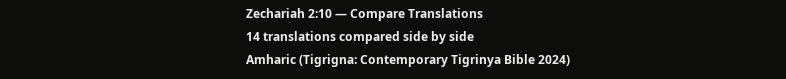Zechariah 2:10 — Compare Translations
14 translations compared side by side
Amharic (Tigrigna: Contemporary Tigrinya Bible 2024)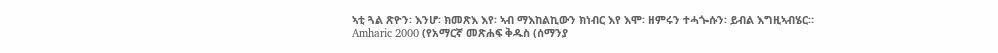ኣቲ ጓል ጽዮን፡ እንሆ፡ ክመጽእ እየ፡ ኣብ ማእከልኪውን ክነብር እየ እሞ፡ ዘምሩን ተሓጐሱን፡ ይብል እግዚኣብሄር።
Amharic 2000 (የአማርኛ መጽሐፍ ቅዱስ (ሰማንያ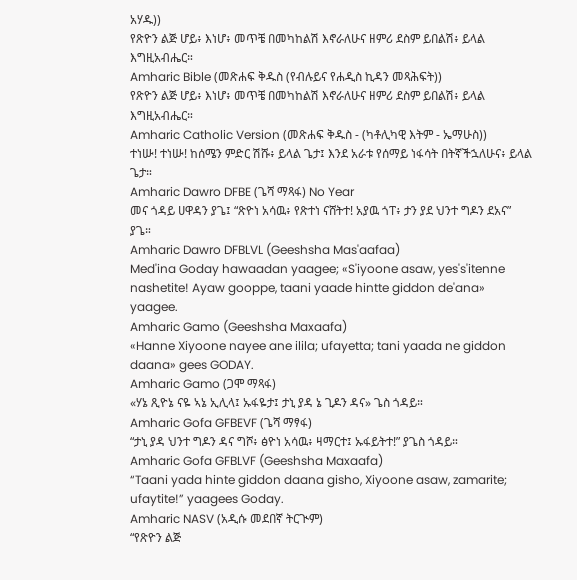አሃዱ))
የጽዮን ልጅ ሆይ፥ እነሆ፥ መጥቼ በመካከልሽ እኖራለሁና ዘምሪ ደስም ይበልሽ፥ ይላል እግዚአብሔር።
Amharic Bible (መጽሐፍ ቅዱስ (የብሉይና የሐዲስ ኪዳን መጻሕፍት))
የጽዮን ልጅ ሆይ፥ እነሆ፥ መጥቼ በመካከልሽ እኖራለሁና ዘምሪ ደስም ይበልሽ፥ ይላል እግዚአብሔር።
Amharic Catholic Version (መጽሐፍ ቅዱስ - (ካቶሊካዊ እትም - ኤማሁስ))
ተነሡ! ተነሡ! ከሰሜን ምድር ሽሹ፥ ይላል ጌታ፤ እንደ አራቱ የሰማይ ነፋሳት በትኛችኋለሁና፥ ይላል ጌታ።
Amharic Dawro DFBE (ጌሻ ማጻፋ) No Year
መና ጎዳይ ሀዋዳን ያጌ፤ “ጽዮነ አሳዉ፥ የጽተነ ናሸትተ! አያዉ ጎፐ፥ ታን ያደ ህንተ ግዶን ደአና” ያጌ።
Amharic Dawro DFBLVL (Geeshsha Mas'aafaa)
Med'ina Goday hawaadan yaagee; «S'iyoone asaw, yes's'itenne nashetite! Ayaw gooppe, taani yaade hintte giddon de'ana» yaagee.
Amharic Gamo (Geeshsha Maxaafa)
«Hanne Xiyoone nayee ane ilila; ufayetta; tani yaada ne giddon daana» gees GODAY.
Amharic Gamo (ጋሞ ማጻፋ)
«ሃኔ ጺዮኔ ናዬ ኣኔ ኢሊላ፤ ኡፋዬታ፤ ታኒ ያዳ ኔ ጊዶን ዳና» ጌስ ጎዳይ።
Amharic Gofa GFBEVF (ጌሻ ማፃፋ)
“ታኒ ያዳ ህንተ ግዶን ዳና ግሾ፥ ፅዮነ አሳዉ፥ ዛማርተ፤ ኡፋይትተ!” ያጌስ ጎዳይ።
Amharic Gofa GFBLVF (Geeshsha Maxaafa)
“Taani yada hinte giddon daana gisho, Xiyoone asaw, zamarite; ufaytite!” yaagees Goday.
Amharic NASV (አዲሱ መደበኛ ትርጒም)
“የጽዮን ልጅ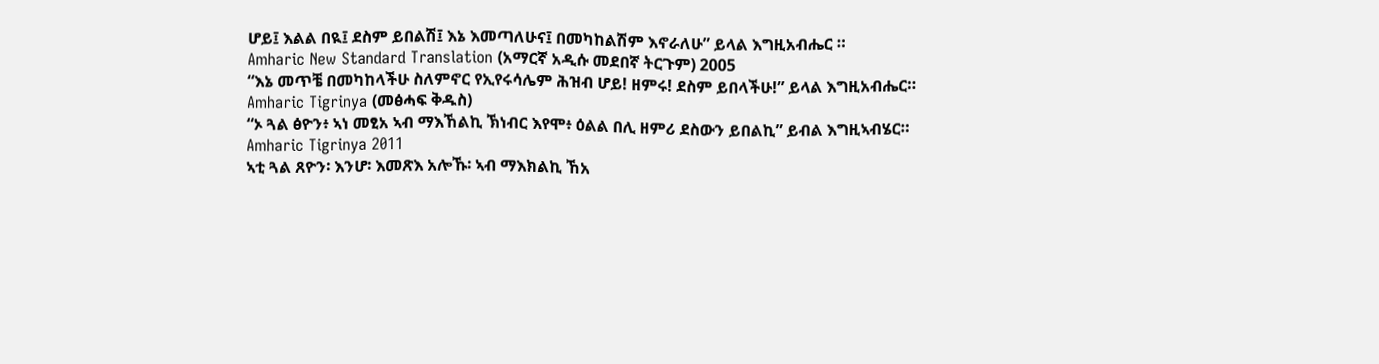ሆይ፤ እልል በዪ፤ ደስም ይበልሽ፤ እኔ እመጣለሁና፤ በመካከልሽም እኖራለሁ” ይላል እግዚአብሔር ።
Amharic New Standard Translation (አማርኛ አዲሱ መደበኛ ትርጉም) 2005
“እኔ መጥቼ በመካከላችሁ ስለምኖር የኢየሩሳሌም ሕዝብ ሆይ! ዘምሩ! ደስም ይበላችሁ!” ይላል እግዚአብሔር።
Amharic Tigrinya (መፅሓፍ ቅዱስ)
“ኦ ጓል ፅዮን፥ ኣነ መፂአ ኣብ ማእኸልኪ ኽነብር እየሞ፥ ዕልል በሊ ዘምሪ ደስውን ይበልኪ” ይብል እግዚኣብሄር።
Amharic Tigrinya 2011
ኣቲ ጓል ጸዮን፡ እንሆ፡ እመጽእ አሎኹ፡ ኣብ ማእክልኪ ኸአ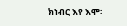ክነብር እየ እሞ፡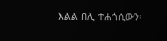እልል በሊ ተሐጎሲውን፡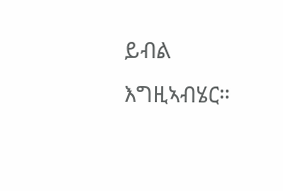ይብል እግዚኣብሄር።